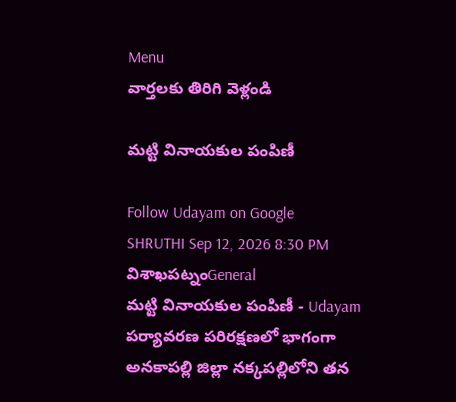Menu
వార్తలకు తిరిగి వెళ్లండి

మట్టి వినాయకుల పంపిణీ

Follow Udayam on Google
SHRUTHI Sep 12, 2026 8:30 PM విశాఖపట్నంGeneral
మట్టి వినాయకుల పంపిణీ - Udayam
పర్యావరణ పరిరక్షణలో భాగంగా అనకాపల్లి జిల్లా నక్కపల్లిలోని తన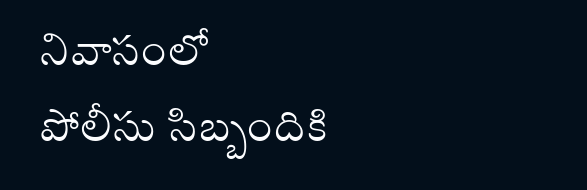నివాసంలో పోలీసు సిబ్బందికి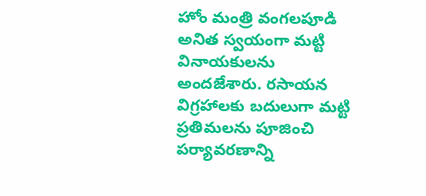హోం మంత్రి వంగలపూడి అనిత స్వయంగా మట్టి వినాయకులను అందజేశారు. రసాయన విగ్రహాలకు బదులుగా మట్టి ప్రతిమలను పూజించి పర్యావరణాన్ని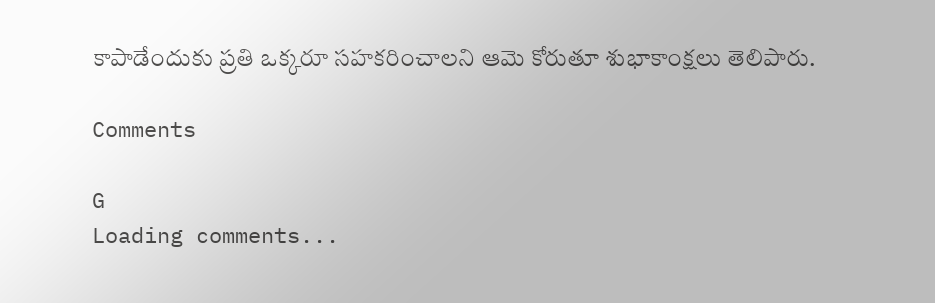కాపాడేందుకు ప్రతి ఒక్కరూ సహకరించాలని ఆమె కోరుతూ శుభాకాంక్షలు తెలిపారు.

Comments

G
Loading comments...